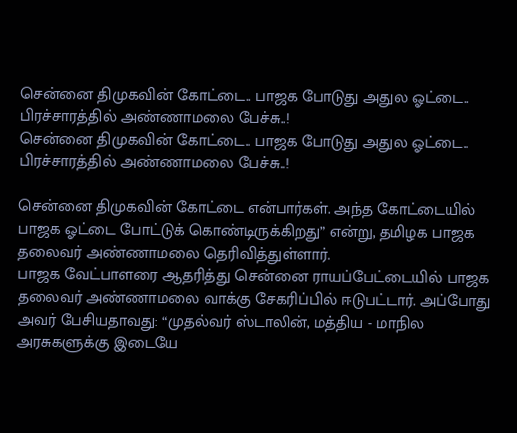சென்னை திமுகவின் கோட்டை.. பாஜக போடுது அதுல ஓட்டை.. பிரச்சாரத்தில் அண்ணாமலை பேச்சு..!
சென்னை திமுகவின் கோட்டை.. பாஜக போடுது அதுல ஓட்டை.. பிரச்சாரத்தில் அண்ணாமலை பேச்சு..!

சென்னை திமுகவின் கோட்டை என்பார்கள். அந்த கோட்டையில் பாஜக ஓட்டை போட்டுக் கொண்டிருக்கிறது” என்று, தமிழக பாஜக தலைவர் அண்ணாமலை தெரிவித்துள்ளார்.
பாஜக வேட்பாளரை ஆதரித்து சென்னை ராயப்பேட்டையில் பாஜக தலைவர் அண்ணாமலை வாக்கு சேகரிப்பில் ஈடுபட்டார். அப்போது அவர் பேசியதாவது: “முதல்வர் ஸ்டாலின், மத்திய - மாநில அரசுகளுக்கு இடையே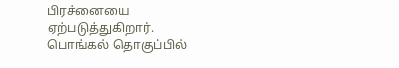பிரச்னையை ஏற்படுத்துகிறார்.
பொங்கல் தொகுப்பில்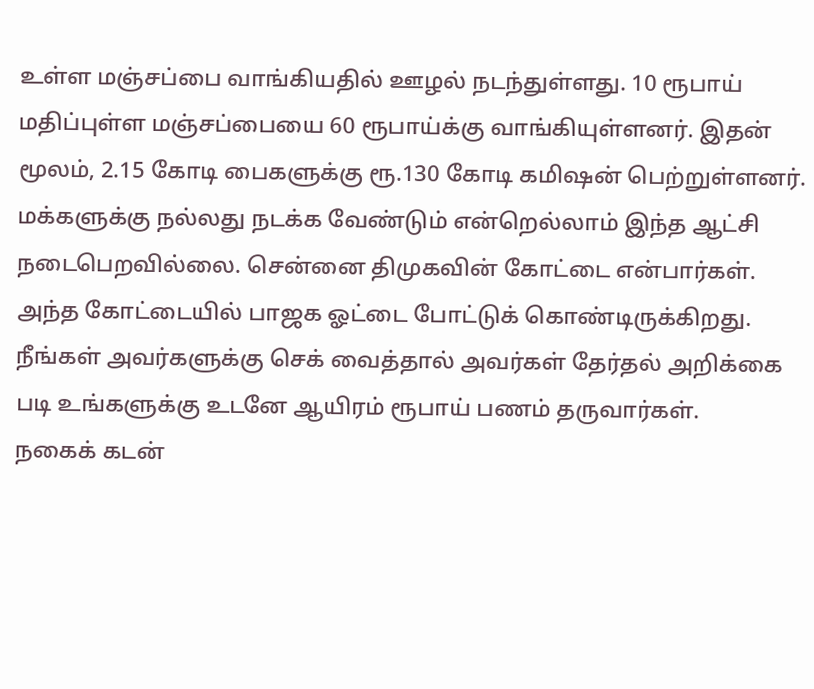உள்ள மஞ்சப்பை வாங்கியதில் ஊழல் நடந்துள்ளது. 10 ரூபாய் மதிப்புள்ள மஞ்சப்பையை 60 ரூபாய்க்கு வாங்கியுள்ளனர். இதன் மூலம், 2.15 கோடி பைகளுக்கு ரூ.130 கோடி கமிஷன் பெற்றுள்ளனர்.
மக்களுக்கு நல்லது நடக்க வேண்டும் என்றெல்லாம் இந்த ஆட்சி நடைபெறவில்லை. சென்னை திமுகவின் கோட்டை என்பார்கள்.
அந்த கோட்டையில் பாஜக ஓட்டை போட்டுக் கொண்டிருக்கிறது. நீங்கள் அவர்களுக்கு செக் வைத்தால் அவர்கள் தேர்தல் அறிக்கை படி உங்களுக்கு உடனே ஆயிரம் ரூபாய் பணம் தருவார்கள்.
நகைக் கடன்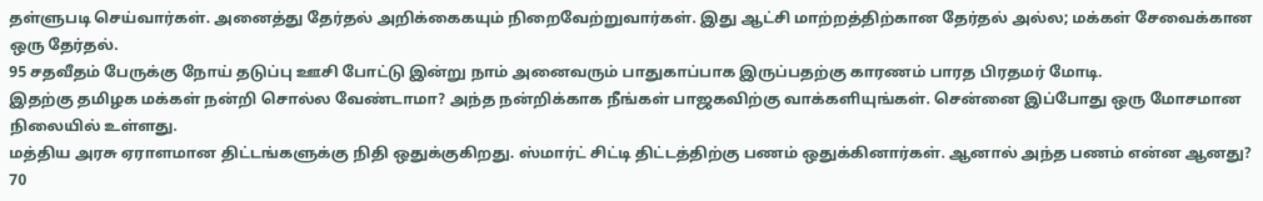தள்ளுபடி செய்வார்கள். அனைத்து தேர்தல் அறிக்கைகயும் நிறைவேற்றுவார்கள். இது ஆட்சி மாற்றத்திற்கான தேர்தல் அல்ல; மக்கள் சேவைக்கான ஒரு தேர்தல்.
95 சதவீதம் பேருக்கு நோய் தடுப்பு ஊசி போட்டு இன்று நாம் அனைவரும் பாதுகாப்பாக இருப்பதற்கு காரணம் பாரத பிரதமர் மோடி.
இதற்கு தமிழக மக்கள் நன்றி சொல்ல வேண்டாமா? அந்த நன்றிக்காக நீங்கள் பாஜகவிற்கு வாக்களியுங்கள். சென்னை இப்போது ஒரு மோசமான நிலையில் உள்ளது.
மத்திய அரசு ஏராளமான திட்டங்களுக்கு நிதி ஒதுக்குகிறது. ஸ்மார்ட் சிட்டி திட்டத்திற்கு பணம் ஒதுக்கினார்கள். ஆனால் அந்த பணம் என்ன ஆனது? 70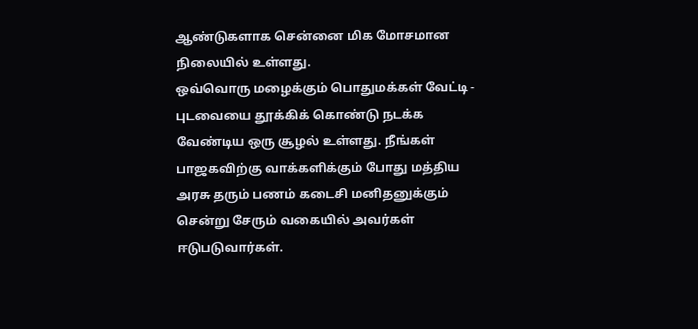ஆண்டுகளாக சென்னை மிக மோசமான நிலையில் உள்ளது.
ஒவ்வொரு மழைக்கும் பொதுமக்கள் வேட்டி - புடவையை தூக்கிக் கொண்டு நடக்க வேண்டிய ஒரு சூழல் உள்ளது. நீங்கள் பாஜகவிற்கு வாக்களிக்கும் போது மத்திய அரசு தரும் பணம் கடைசி மனிதனுக்கும் சென்று சேரும் வகையில் அவர்கள் ஈடுபடுவார்கள்.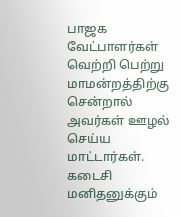பாஜக வேட்பாளர்கள் வெற்றி பெற்று மாமன்றத்திற்கு சென்றால் அவர்கள் ஊழல் செய்ய மாட்டார்கள். கடைசி மனிதனுக்கும்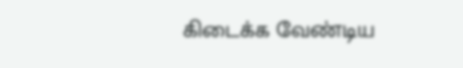கிடைக்க வேண்டிய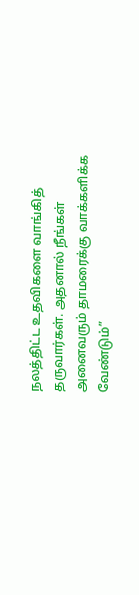நலத்திட்ட உதவிகளை வாங்கித் தருவார்கள். அதனால் நீங்கள் அனைவரும் தாமரைக்கு வாக்களிக்க வேண்டும்”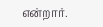என்றார்.